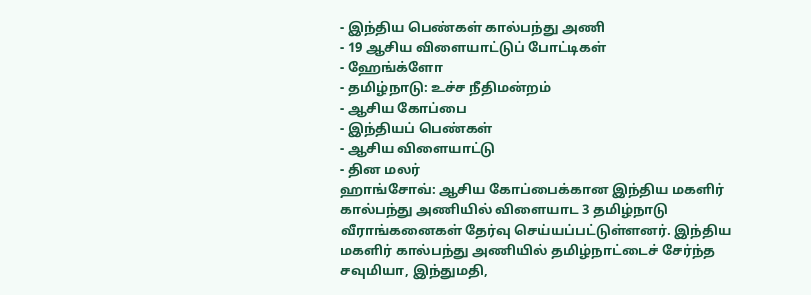- இந்திய பெண்கள் கால்பந்து அணி
- 19 ஆசிய விளையாட்டுப் போட்டிகள்
- ஹேங்க்ளோ
- தமிழ்நாடு: உச்ச நீதிமன்றம்
- ஆசிய கோப்பை
- இந்தியப் பெண்கள்
- ஆசிய விளையாட்டு
- தின மலர்
ஹாங்சோவ்: ஆசிய கோப்பைக்கான இந்திய மகளிர் கால்பந்து அணியில் விளையாட 3 தமிழ்நாடு வீராங்கனைகள் தேர்வு செய்யப்பட்டுள்ளனர். இந்திய மகளிர் கால்பந்து அணியில் தமிழ்நாட்டைச் சேர்ந்த சவுமியா, இந்துமதி,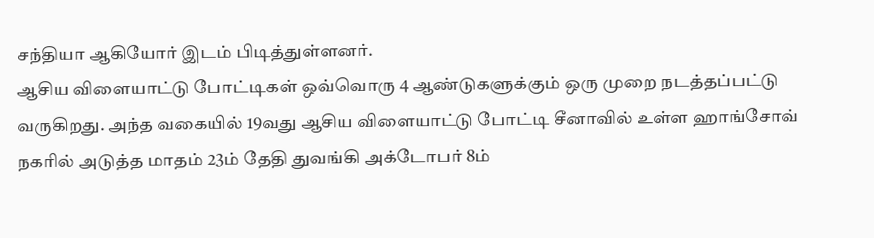சந்தியா ஆகியோர் இடம் பிடித்துள்ளனர்.
ஆசிய விளையாட்டு போட்டிகள் ஒவ்வொரு 4 ஆண்டுகளுக்கும் ஒரு முறை நடத்தப்பட்டு வருகிறது. அந்த வகையில் 19வது ஆசிய விளையாட்டு போட்டி சீனாவில் உள்ள ஹாங்சோவ் நகரில் அடுத்த மாதம் 23ம் தேதி துவங்கி அக்டோபர் 8ம்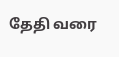தேதி வரை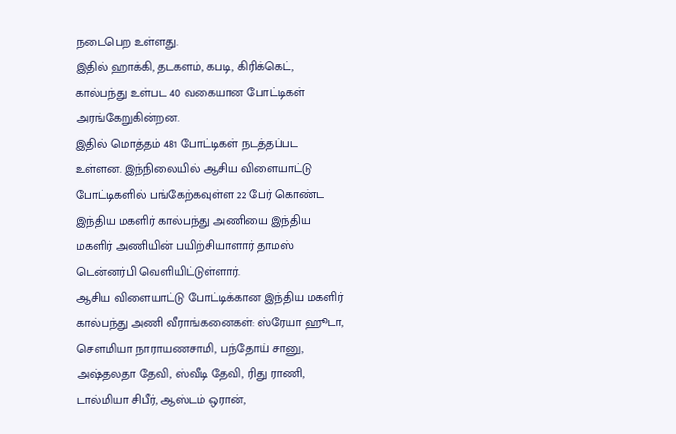நடைபெற உள்ளது.
இதில் ஹாக்கி, தடகளம், கபடி, கிரிக்கெட், கால்பந்து உள்பட 40 வகையான போட்டிகள் அரங்கேறுகின்றன.
இதில் மொத்தம் 481 போட்டிகள் நடத்தப்பட உள்ளன. இந்நிலையில் ஆசிய விளையாட்டு போட்டிகளில் பங்கேற்கவுள்ள 22 பேர் கொண்ட இந்திய மகளிர் கால்பந்து அணியை இந்திய மகளிர் அணியின் பயிற்சியாளார் தாமஸ் டென்னர்பி வெளியிட்டுள்ளார்.
ஆசிய விளையாட்டு போட்டிக்கான இந்திய மகளிர் கால்பந்து அணி வீராங்கனைகள்: ஸ்ரேயா ஹூடா, சௌமியா நாராயணசாமி, பந்தோய் சானு, அஷ்தலதா தேவி, ஸ்வீடி தேவி, ரிது ராணி, டால்மியா சிபீர், ஆஸ்டம் ஒரான்,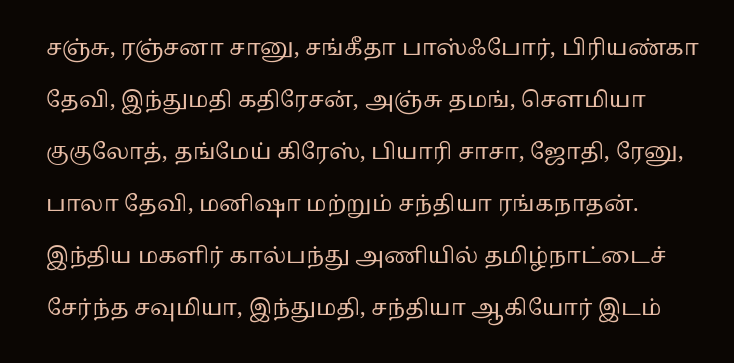சஞ்சு, ரஞ்சனா சானு, சங்கீதா பாஸ்ஃபோர், பிரியண்கா தேவி, இந்துமதி கதிரேசன், அஞ்சு தமங், சௌமியா குகுலோத், தங்மேய் கிரேஸ், பியாரி சாசா, ஜோதி, ரேனு, பாலா தேவி, மனிஷா மற்றும் சந்தியா ரங்கநாதன்.
இந்திய மகளிர் கால்பந்து அணியில் தமிழ்நாட்டைச் சேர்ந்த சவுமியா, இந்துமதி, சந்தியா ஆகியோர் இடம்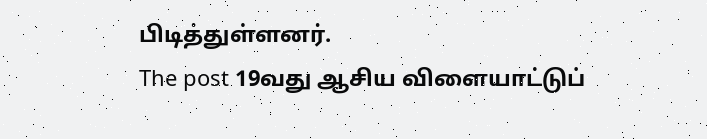பிடித்துள்ளனர்.
The post 19வது ஆசிய விளையாட்டுப்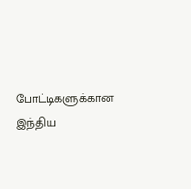போட்டிகளுக்கான இந்திய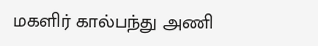மகளிர் கால்பந்து அணி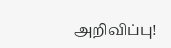அறிவிப்பு!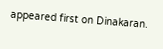appeared first on Dinakaran.